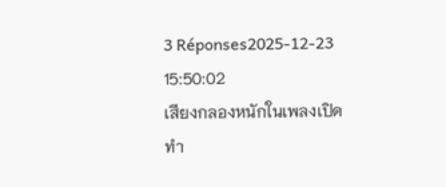3 Réponses2025-12-23 15:50:02
เสียงกลองหนักในเพลงเปิดทำ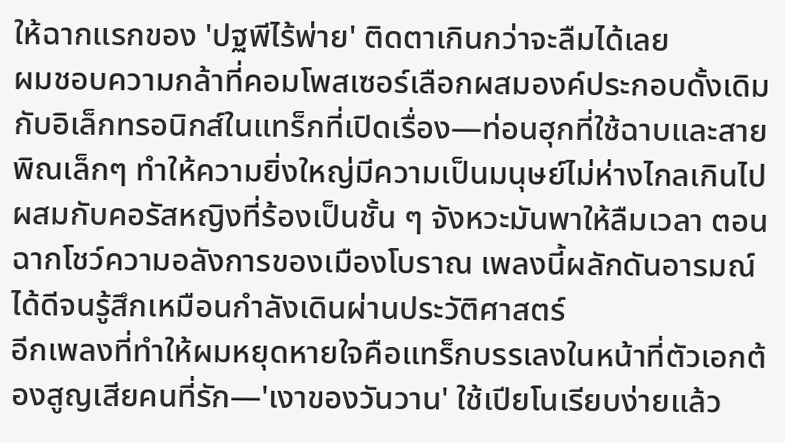ให้ฉากแรกของ 'ปฐพีไร้พ่าย' ติดตาเกินกว่าจะลืมได้เลย
ผมชอบความกล้าที่คอมโพสเซอร์เลือกผสมองค์ประกอบดั้งเดิมกับอิเล็กทรอนิกส์ในแทร็กที่เปิดเรื่อง—ท่อนฮุกที่ใช้ฉาบและสายพิณเล็กๆ ทำให้ความยิ่งใหญ่มีความเป็นมนุษย์ไม่ห่างไกลเกินไป ผสมกับคอรัสหญิงที่ร้องเป็นชั้น ๆ จังหวะมันพาให้ลืมเวลา ตอนฉากโชว์ความอลังการของเมืองโบราณ เพลงนี้ผลักดันอารมณ์ได้ดีจนรู้สึกเหมือนกำลังเดินผ่านประวัติศาสตร์
อีกเพลงที่ทำให้ผมหยุดหายใจคือแทร็กบรรเลงในหน้าที่ตัวเอกต้องสูญเสียคนที่รัก—'เงาของวันวาน' ใช้เปียโนเรียบง่ายแล้ว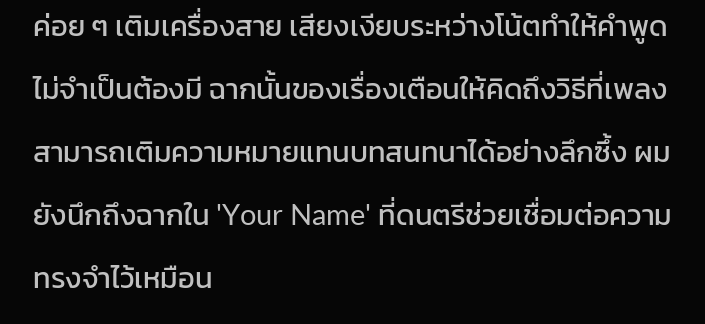ค่อย ๆ เติมเครื่องสาย เสียงเงียบระหว่างโน้ตทำให้คำพูดไม่จำเป็นต้องมี ฉากนั้นของเรื่องเตือนให้คิดถึงวิธีที่เพลงสามารถเติมความหมายแทนบทสนทนาได้อย่างลึกซึ้ง ผมยังนึกถึงฉากใน 'Your Name' ที่ดนตรีช่วยเชื่อมต่อความทรงจำไว้เหมือน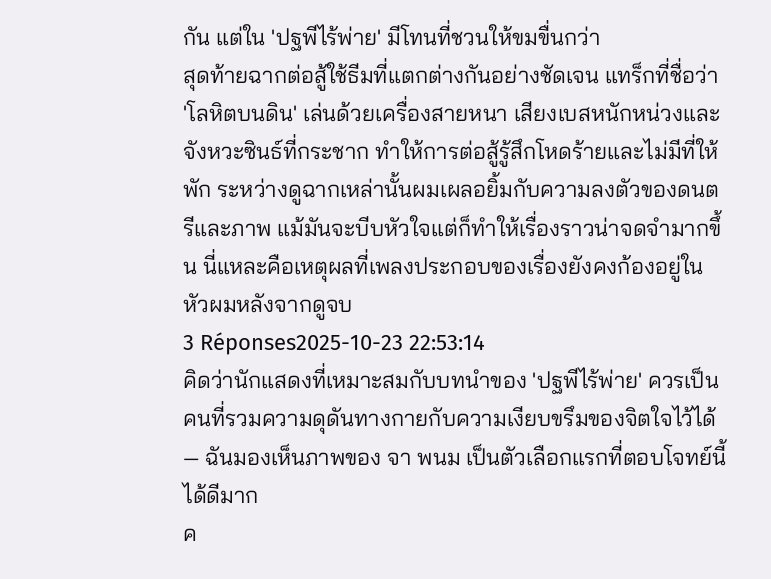กัน แต่ใน 'ปฐพีไร้พ่าย' มีโทนที่ชวนให้ขมขื่นกว่า
สุดท้ายฉากต่อสู้ใช้ธีมที่แตกต่างกันอย่างชัดเจน แทร็กที่ชื่อว่า 'โลหิตบนดิน' เล่นด้วยเครื่องสายหนา เสียงเบสหนักหน่วงและจังหวะซินธ์ที่กระชาก ทำให้การต่อสู้รู้สึกโหดร้ายและไม่มีที่ให้พัก ระหว่างดูฉากเหล่านั้นผมเผลอยิ้มกับความลงตัวของดนตรีและภาพ แม้มันจะบีบหัวใจแต่ก็ทำให้เรื่องราวน่าจดจำมากขึ้น นี่แหละคือเหตุผลที่เพลงประกอบของเรื่องยังคงก้องอยู่ในหัวผมหลังจากดูจบ
3 Réponses2025-10-23 22:53:14
คิดว่านักแสดงที่เหมาะสมกับบทนำของ 'ปฐพีไร้พ่าย' ควรเป็นคนที่รวมความดุดันทางกายกับความเงียบขรึมของจิตใจไว้ได้ — ฉันมองเห็นภาพของ จา พนม เป็นตัวเลือกแรกที่ตอบโจทย์นี้ได้ดีมาก
ค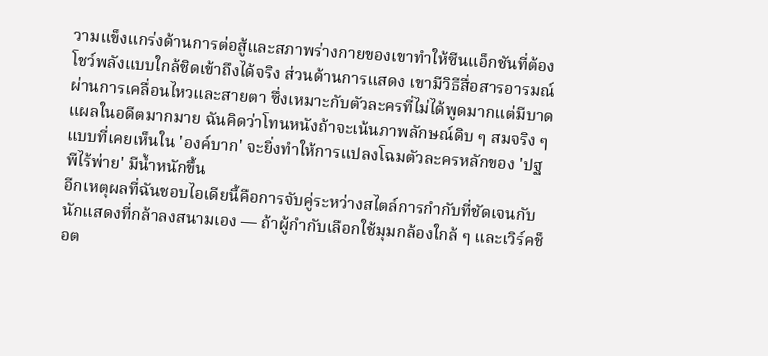วามแข็งแกร่งด้านการต่อสู้และสภาพร่างกายของเขาทำให้ซีนแอ็กชันที่ต้องโชว์พลังแบบใกล้ชิดเข้าถึงได้จริง ส่วนด้านการแสดง เขามีวิธีสื่อสารอารมณ์ผ่านการเคลื่อนไหวและสายตา ซึ่งเหมาะกับตัวละครที่ไม่ได้พูดมากแต่มีบาดแผลในอดีตมากมาย ฉันคิดว่าโทนหนังถ้าจะเน้นภาพลักษณ์ดิบ ๆ สมจริง ๆ แบบที่เคยเห็นใน 'องค์บาก' จะยิ่งทำให้การแปลงโฉมตัวละครหลักของ 'ปฐพีไร้พ่าย' มีน้ำหนักขึ้น
อีกเหตุผลที่ฉันชอบไอเดียนี้คือการจับคู่ระหว่างสไตล์การกำกับที่ชัดเจนกับนักแสดงที่กล้าลงสนามเอง — ถ้าผู้กำกับเลือกใช้มุมกล้องใกล้ ๆ และเวิร์คช็อต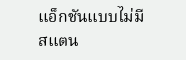แอ็กชันแบบไม่มีสแตน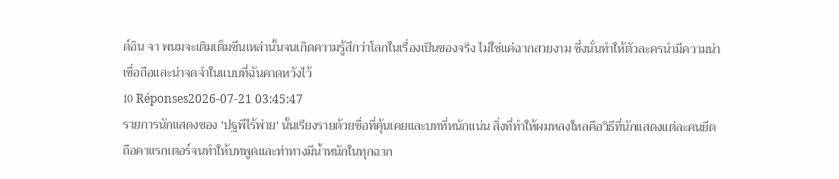ด์อิน จา พนมจะเติมเต็มซีนเหล่านั้นจนเกิดความรู้สึกว่าโลกในเรื่องเป็นของจริง ไม่ใช่แค่ฉากสวยงาม ซึ่งนั่นทำให้ตัวละครนำมีความน่าเชื่อถือและน่าจดจำในแบบที่ฉันคาดหวังไว้
10 Réponses2026-07-21 03:45:47
รายการนักแสดงของ 'ปฐพีไร้พ่าย' นั้นเรียงรายด้วยชื่อที่คุ้นเคยและบทที่หนักแน่น สิ่งที่ทำให้ผมหลงใหลคือวิธีที่นักแสดงแต่ละคนยึดถือคาแรกเตอร์จนทำให้บทพูดและท่าทางมีน้ำหนักในทุกฉาก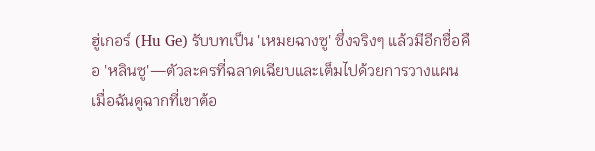ฮู่เกอร์ (Hu Ge) รับบทเป็น 'เหมยฉางซู' ซึ่งจริงๆ แล้วมีอีกชื่อคือ 'หลินซู'—ตัวละครที่ฉลาดเฉียบและเต็มไปด้วยการวางแผน เมื่อฉันดูฉากที่เขาต้อ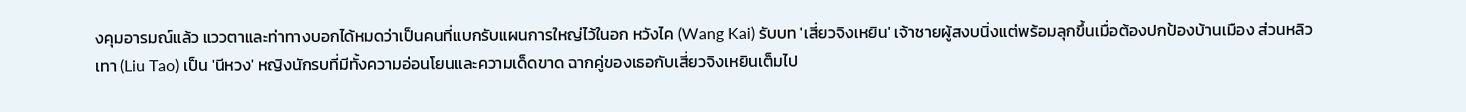งคุมอารมณ์แล้ว แววตาและท่าทางบอกได้หมดว่าเป็นคนที่แบกรับแผนการใหญ่ไว้ในอก หวังไค (Wang Kai) รับบท 'เสี่ยวจิงเหยิน' เจ้าชายผู้สงบนิ่งแต่พร้อมลุกขึ้นเมื่อต้องปกป้องบ้านเมือง ส่วนหลิวเทา (Liu Tao) เป็น 'นีหวง' หญิงนักรบที่มีทั้งความอ่อนโยนและความเด็ดขาด ฉากคู่ของเธอกับเสี่ยวจิงเหยินเต็มไป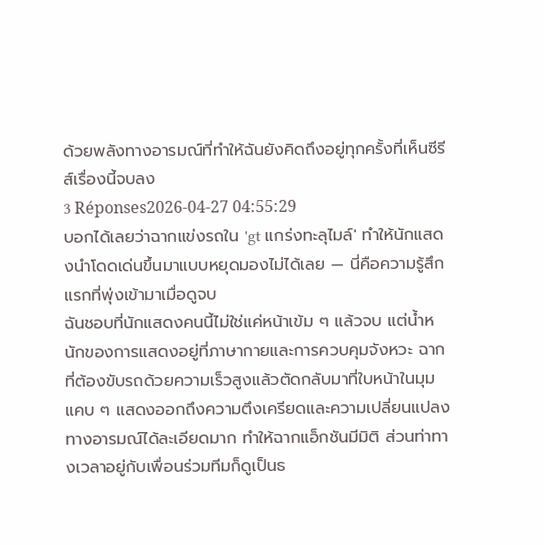ด้วยพลังทางอารมณ์ที่ทำให้ฉันยังคิดถึงอยู่ทุกครั้งที่เห็นซีรีส์เรื่องนี้จบลง
3 Réponses2026-04-27 04:55:29
บอกได้เลยว่าฉากแข่งรถใน 'gt แกร่งทะลุไมล์' ทำให้นักแสดงนำโดดเด่นขึ้นมาแบบหยุดมองไม่ได้เลย — นี่คือความรู้สึกแรกที่พุ่งเข้ามาเมื่อดูจบ
ฉันชอบที่นักแสดงคนนี้ไม่ใช่แค่หน้าเข้ม ๆ แล้วจบ แต่น้ำหนักของการแสดงอยู่ที่ภาษากายและการควบคุมจังหวะ ฉากที่ต้องขับรถด้วยความเร็วสูงแล้วตัดกลับมาที่ใบหน้าในมุมแคบ ๆ แสดงออกถึงความตึงเครียดและความเปลี่ยนแปลงทางอารมณ์ได้ละเอียดมาก ทำให้ฉากแอ็กชันมีมิติ ส่วนท่าทางเวลาอยู่กับเพื่อนร่วมทีมก็ดูเป็นธ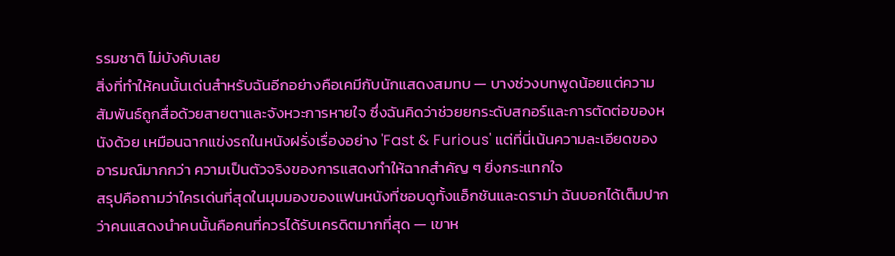รรมชาติ ไม่บังคับเลย
สิ่งที่ทำให้คนนั้นเด่นสำหรับฉันอีกอย่างคือเคมีกับนักแสดงสมทบ — บางช่วงบทพูดน้อยแต่ความสัมพันธ์ถูกสื่อด้วยสายตาและจังหวะการหายใจ ซึ่งฉันคิดว่าช่วยยกระดับสกอร์และการตัดต่อของหนังด้วย เหมือนฉากแข่งรถในหนังฝรั่งเรื่องอย่าง 'Fast & Furious' แต่ที่นี่เน้นความละเอียดของอารมณ์มากกว่า ความเป็นตัวจริงของการแสดงทำให้ฉากสำคัญ ๆ ยิ่งกระแทกใจ
สรุปคือถามว่าใครเด่นที่สุดในมุมมองของแฟนหนังที่ชอบดูทั้งแอ็กชันและดราม่า ฉันบอกได้เต็มปากว่าคนแสดงนำคนนั้นคือคนที่ควรได้รับเครดิตมากที่สุด — เขาห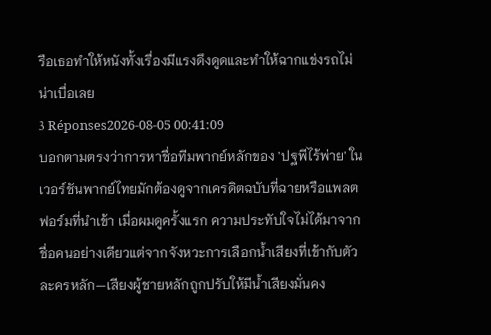รือเธอทำให้หนังทั้งเรื่องมีแรงดึงดูดและทำให้ฉากแข่งรถไม่น่าเบื่อเลย
3 Réponses2026-08-05 00:41:09
บอกตามตรงว่าการหาชื่อทีมพากย์หลักของ 'ปฐพีไร้พ่าย' ในเวอร์ชันพากย์ไทยมักต้องดูจากเครดิตฉบับที่ฉายหรือแพลตฟอร์มที่นำเข้า เมื่อผมดูครั้งแรก ความประทับใจไม่ได้มาจากชื่อคนอย่างเดียวแต่จากจังหวะการเลือกน้ำเสียงที่เข้ากับตัวละครหลัก—เสียงผู้ชายหลักถูกปรับให้มีน้ำเสียงมั่นคง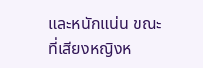และหนักแน่น ขณะที่เสียงหญิงห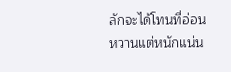ลักจะได้โทนที่อ่อนหวานแต่หนักแน่น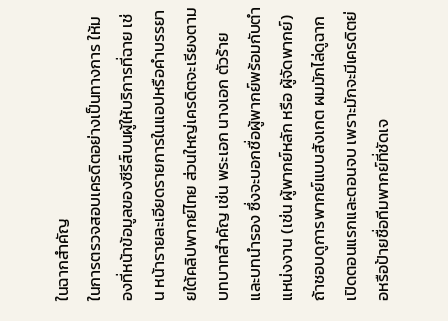ในฉากสำคัญ
ในการตรวจสอบเครดิตอย่างเป็นทางการ ให้มองที่หน้าข้อมูลของซีรีส์บนผู้ให้บริการที่ฉาย เช่น หน้ารายละเอียดรายการในแอปหรือคำบรรยายใต้คลิปพากย์ไทย ส่วนใหญ่เครดิตจะเรียงตามบทบาทสำคัญ เช่น พระเอก นางเอก ตัวร้าย และบทนำรอง ซึ่งจะบอกชื่อผู้พากย์พร้อมกับตำแหน่งงาน (เช่น ผู้พากย์หลัก หรือ ผู้จัดพากย์) ถ้าชอบดูการพากย์แบบสังเกต ผมมักไล่ดูฉากเปิดตอนแรกและตอนจบ เพราะมักจะมีเครดิตย่อหรือป้ายชื่อทีมพากย์ที่ชัดเจ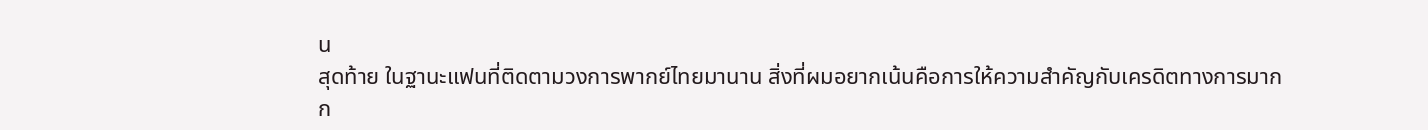น
สุดท้าย ในฐานะแฟนที่ติดตามวงการพากย์ไทยมานาน สิ่งที่ผมอยากเน้นคือการให้ความสำคัญกับเครดิตทางการมากก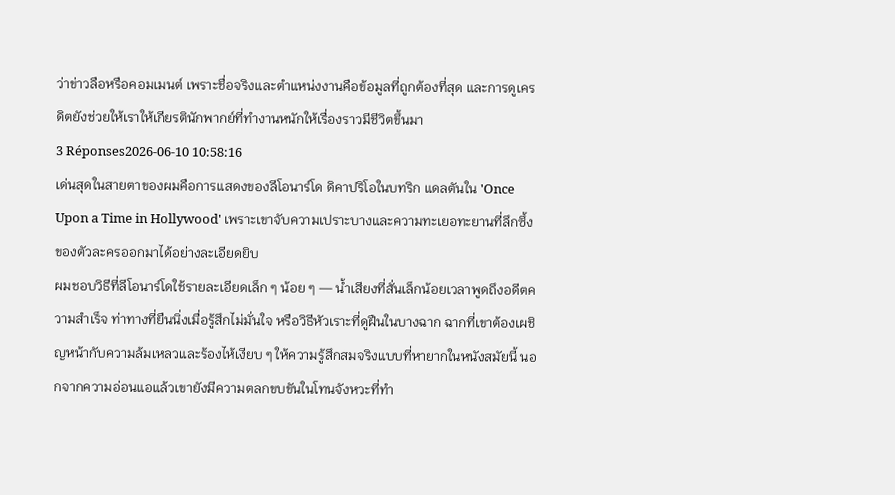ว่าข่าวลือหรือคอมเมนต์ เพราะชื่อจริงและตำแหน่งงานคือข้อมูลที่ถูกต้องที่สุด และการดูเครดิตยังช่วยให้เราให้เกียรตินักพากย์ที่ทำงานหนักให้เรื่องราวมีชีวิตขึ้นมา
3 Réponses2026-06-10 10:58:16
เด่นสุดในสายตาของผมคือการแสดงของลีโอนาร์โด ดิคาปริโอในบทริก แดลตันใน 'Once Upon a Time in Hollywood' เพราะเขาจับความเปราะบางและความทะเยอทะยานที่ลึกซึ้งของตัวละครออกมาได้อย่างละเอียดยิบ
ผมชอบวิธีที่ลีโอนาร์โดใช้รายละเอียดเล็ก ๆ น้อย ๆ — น้ำเสียงที่สั่นเล็กน้อยเวลาพูดถึงอดีตความสำเร็จ ท่าทางที่ยืนนิ่งเมื่อรู้สึกไม่มั่นใจ หรือวิธีหัวเราะที่ดูฝืนในบางฉาก ฉากที่เขาต้องเผชิญหน้ากับความล้มเหลวและร้องไห้เงียบ ๆ ให้ความรู้สึกสมจริงแบบที่หายากในหนังสมัยนี้ นอกจากความอ่อนแอแล้วเขายังมีความตลกขบขันในโทนจังหวะที่ทำ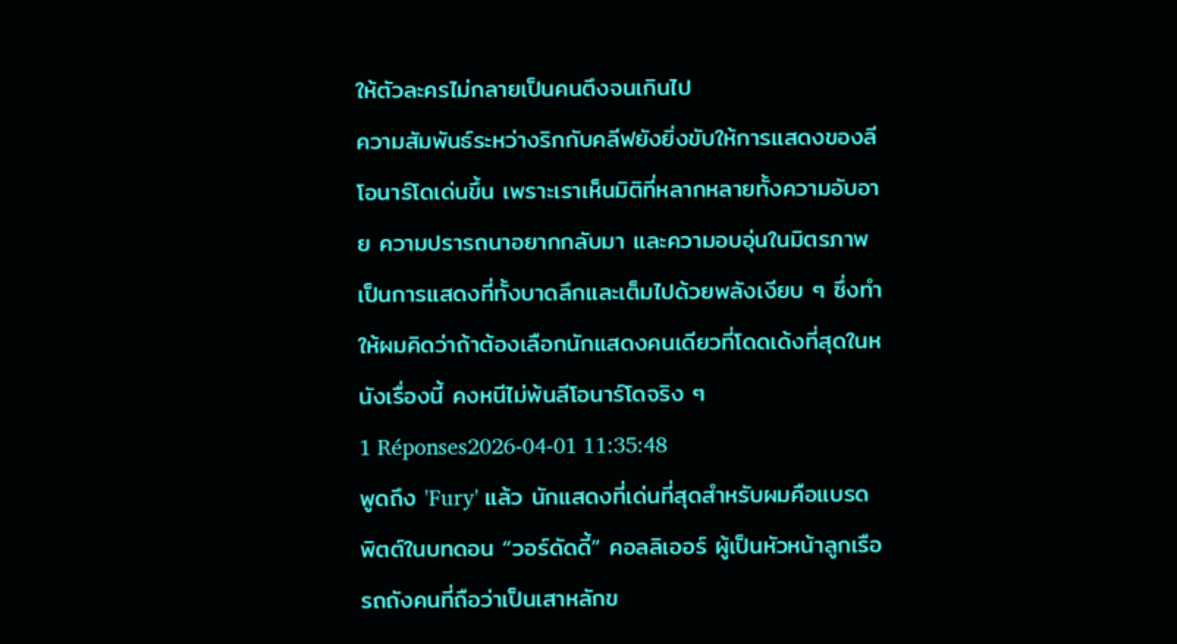ให้ตัวละครไม่กลายเป็นคนตึงจนเกินไป
ความสัมพันธ์ระหว่างริกกับคลีฟยังยิ่งขับให้การแสดงของลีโอนาร์โดเด่นขึ้น เพราะเราเห็นมิติที่หลากหลายทั้งความอับอาย ความปรารถนาอยากกลับมา และความอบอุ่นในมิตรภาพ เป็นการแสดงที่ทั้งบาดลึกและเต็มไปด้วยพลังเงียบ ๆ ซึ่งทำให้ผมคิดว่าถ้าต้องเลือกนักแสดงคนเดียวที่โดดเด้งที่สุดในหนังเรื่องนี้ คงหนีไม่พ้นลีโอนาร์โดจริง ๆ
1 Réponses2026-04-01 11:35:48
พูดถึง 'Fury' แล้ว นักแสดงที่เด่นที่สุดสำหรับผมคือแบรด พิตต์ในบทดอน “วอร์ดัดดี้” คอลลิเออร์ ผู้เป็นหัวหน้าลูกเรือรถถังคนที่ถือว่าเป็นเสาหลักข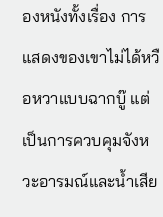องหนังทั้งเรื่อง การแสดงของเขาไม่ได้หวือหวาแบบฉากบู๊ แต่เป็นการควบคุมจังหวะอารมณ์และน้ำเสีย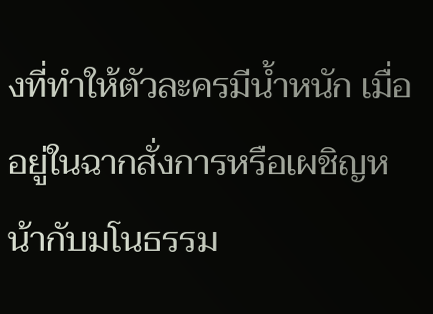งที่ทำให้ตัวละครมีน้ำหนัก เมื่ออยู่ในฉากสั่งการหรือเผชิญหน้ากับมโนธรรม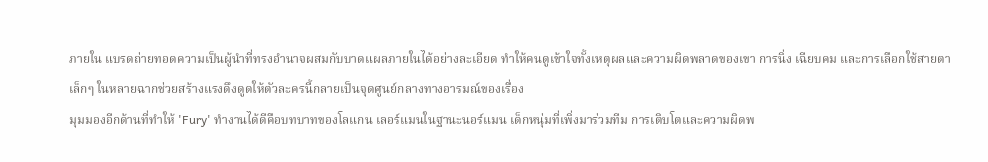ภายใน แบรดถ่ายทอดความเป็นผู้นำที่ทรงอำนาจผสมกับบาดแผลภายในได้อย่างละเอียด ทำให้คนดูเข้าใจทั้งเหตุผลและความผิดพลาดของเขา การนิ่ง เฉียบคม และการเลือกใช้สายตาเล็กๆ ในหลายฉากช่วยสร้างแรงดึงดูดให้ตัวละครนี้กลายเป็นจุดศูนย์กลางทางอารมณ์ของเรื่อง
มุมมองอีกด้านที่ทำให้ 'Fury' ทำงานได้ดีคือบทบาทของโลแกน เลอร์แมนในฐานะนอร์แมน เด็กหนุ่มที่เพิ่งมาร่วมทีม การเติบโตและความผิดพ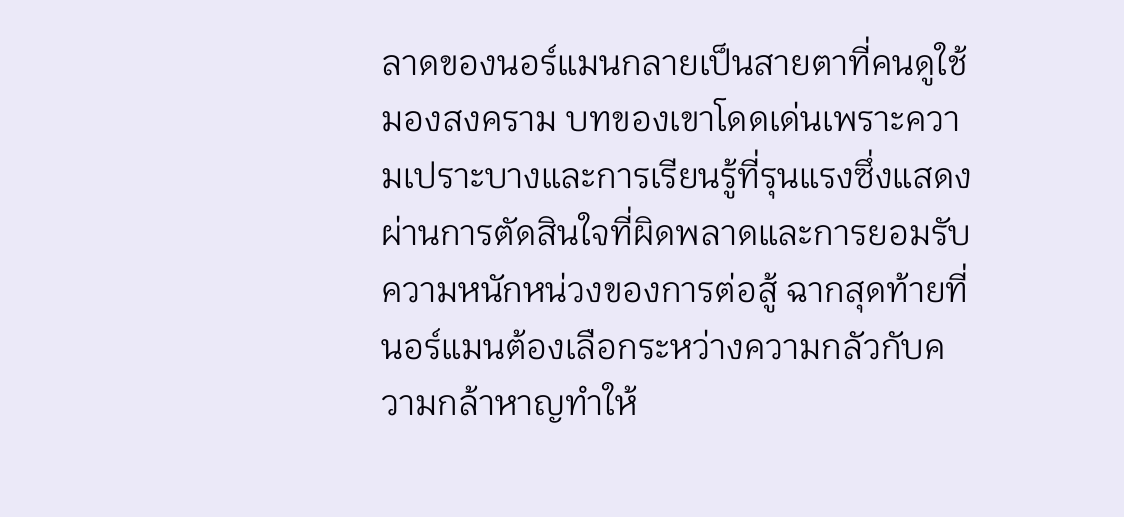ลาดของนอร์แมนกลายเป็นสายตาที่คนดูใช้มองสงคราม บทของเขาโดดเด่นเพราะความเปราะบางและการเรียนรู้ที่รุนแรงซึ่งแสดงผ่านการตัดสินใจที่ผิดพลาดและการยอมรับความหนักหน่วงของการต่อสู้ ฉากสุดท้ายที่นอร์แมนต้องเลือกระหว่างความกลัวกับความกล้าหาญทำให้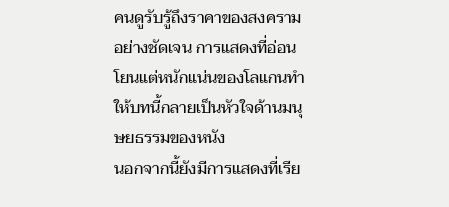คนดูรับรู้ถึงราคาของสงครามอย่างชัดเจน การแสดงที่อ่อนโยนแต่หนักแน่นของโลแกนทำให้บทนี้กลายเป็นหัวใจด้านมนุษยธรรมของหนัง
นอกจากนี้ยังมีการแสดงที่เรีย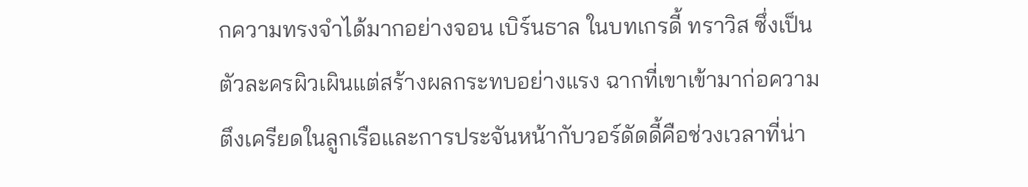กความทรงจำได้มากอย่างจอน เบิร์นธาล ในบทเกรดี้ ทราวิส ซึ่งเป็นตัวละครผิวเผินแต่สร้างผลกระทบอย่างแรง ฉากที่เขาเข้ามาก่อความตึงเครียดในลูกเรือและการประจันหน้ากับวอร์ดัดดี้คือช่วงเวลาที่น่า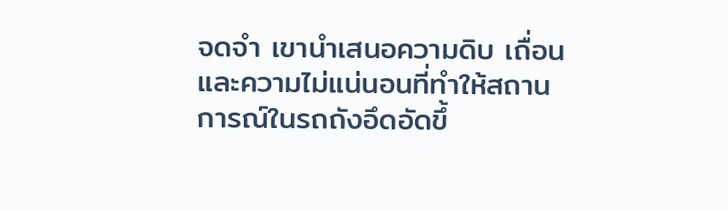จดจำ เขานำเสนอความดิบ เถื่อน และความไม่แน่นอนที่ทำให้สถานการณ์ในรถถังอึดอัดขึ้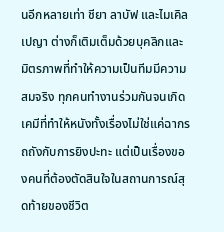นอีกหลายเท่า ชียา ลาบัฟ และไมเคิล เปญา ต่างก็เติมเต็มด้วยบุคลิกและมิตรภาพที่ทำให้ความเป็นทีมมีความสมจริง ทุกคนทำงานร่วมกันจนเกิดเคมีที่ทำให้หนังทั้งเรื่องไม่ใช่แค่ฉากรถถังกับการยิงปะทะ แต่เป็นเรื่องของคนที่ต้องตัดสินใจในสถานการณ์สุดท้ายของชีวิต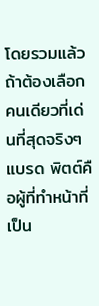โดยรวมแล้ว ถ้าต้องเลือกคนเดียวที่เด่นที่สุดจริงๆ แบรด พิตต์คือผู้ที่ทำหน้าที่เป็น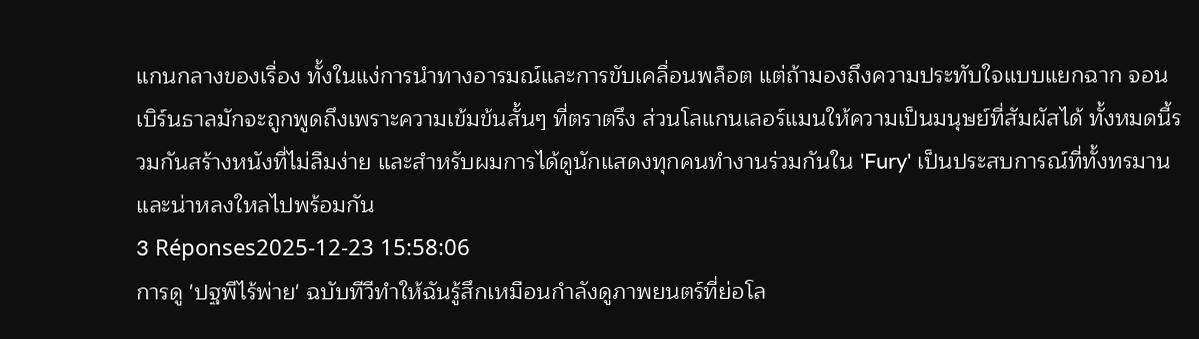แกนกลางของเรื่อง ทั้งในแง่การนำทางอารมณ์และการขับเคลื่อนพล็อต แต่ถ้ามองถึงความประทับใจแบบแยกฉาก จอน เบิร์นธาลมักจะถูกพูดถึงเพราะความเข้มข้นสั้นๆ ที่ตราตรึง ส่วนโลแกนเลอร์แมนให้ความเป็นมนุษย์ที่สัมผัสได้ ทั้งหมดนี้รวมกันสร้างหนังที่ไม่ลืมง่าย และสำหรับผมการได้ดูนักแสดงทุกคนทำงานร่วมกันใน 'Fury' เป็นประสบการณ์ที่ทั้งทรมานและน่าหลงใหลไปพร้อมกัน
3 Réponses2025-12-23 15:58:06
การดู 'ปฐพีไร้พ่าย' ฉบับทีวีทำให้ฉันรู้สึกเหมือนกำลังดูภาพยนตร์ที่ย่อโล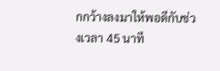กกว้างลงมาให้พอดีกับช่วงเวลา 45 นาที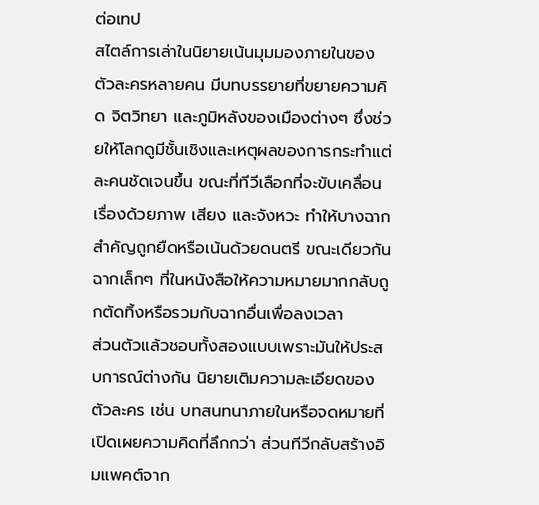ต่อเทป
สไตล์การเล่าในนิยายเน้นมุมมองภายในของตัวละครหลายคน มีบทบรรยายที่ขยายความคิด จิตวิทยา และภูมิหลังของเมืองต่างๆ ซึ่งช่วยให้โลกดูมีชั้นเชิงและเหตุผลของการกระทำแต่ละคนชัดเจนขึ้น ขณะที่ทีวีเลือกที่จะขับเคลื่อนเรื่องด้วยภาพ เสียง และจังหวะ ทำให้บางฉากสำคัญถูกยืดหรือเน้นด้วยดนตรี ขณะเดียวกันฉากเล็กๆ ที่ในหนังสือให้ความหมายมากกลับถูกตัดทิ้งหรือรวมกับฉากอื่นเพื่อลงเวลา
ส่วนตัวแล้วชอบทั้งสองแบบเพราะมันให้ประสบการณ์ต่างกัน นิยายเติมความละเอียดของตัวละคร เช่น บทสนทนาภายในหรือจดหมายที่เปิดเผยความคิดที่ลึกกว่า ส่วนทีวีกลับสร้างอิมแพคต์จาก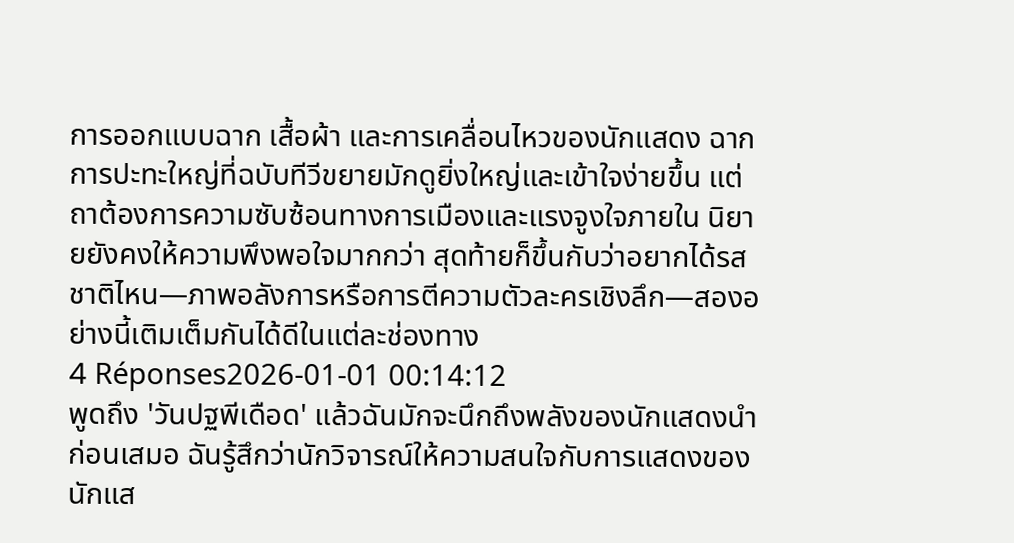การออกแบบฉาก เสื้อผ้า และการเคลื่อนไหวของนักแสดง ฉากการปะทะใหญ่ที่ฉบับทีวีขยายมักดูยิ่งใหญ่และเข้าใจง่ายขึ้น แต่ถาต้องการความซับซ้อนทางการเมืองและแรงจูงใจภายใน นิยายยังคงให้ความพึงพอใจมากกว่า สุดท้ายก็ขึ้นกับว่าอยากได้รสชาติไหน—ภาพอลังการหรือการตีความตัวละครเชิงลึก—สองอย่างนี้เติมเต็มกันได้ดีในแต่ละช่องทาง
4 Réponses2026-01-01 00:14:12
พูดถึง 'วันปฐพีเดือด' แล้วฉันมักจะนึกถึงพลังของนักแสดงนำก่อนเสมอ ฉันรู้สึกว่านักวิจารณ์ให้ความสนใจกับการแสดงของนักแส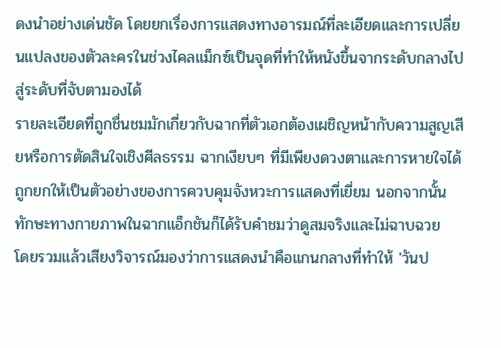ดงนำอย่างเด่นชัด โดยยกเรื่องการแสดงทางอารมณ์ที่ละเอียดและการเปลี่ยนแปลงของตัวละครในช่วงไคลแม็กซ์เป็นจุดที่ทำให้หนังขึ้นจากระดับกลางไปสู่ระดับที่จับตามองได้
รายละเอียดที่ถูกชื่นชมมักเกี่ยวกับฉากที่ตัวเอกต้องเผชิญหน้ากับความสูญเสียหรือการตัดสินใจเชิงศีลธรรม ฉากเงียบๆ ที่มีเพียงดวงตาและการหายใจได้ถูกยกให้เป็นตัวอย่างของการควบคุมจังหวะการแสดงที่เยี่ยม นอกจากนั้น ทักษะทางกายภาพในฉากแอ็กชันก็ได้รับคำชมว่าดูสมจริงและไม่ฉาบฉวย
โดยรวมแล้วเสียงวิจารณ์มองว่าการแสดงนำคือแกนกลางที่ทำให้ 'วันป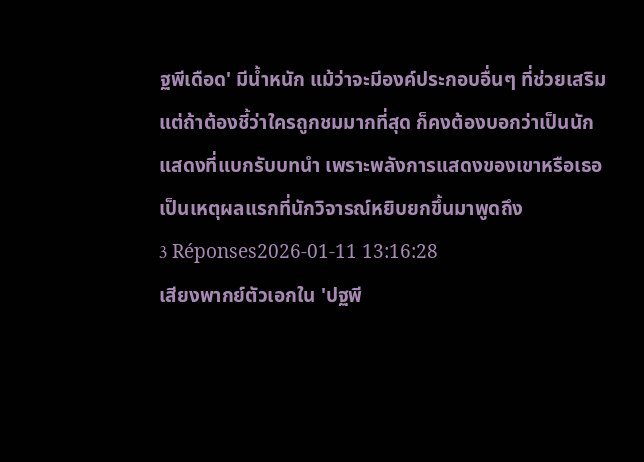ฐพีเดือด' มีน้ำหนัก แม้ว่าจะมีองค์ประกอบอื่นๆ ที่ช่วยเสริม แต่ถ้าต้องชี้ว่าใครถูกชมมากที่สุด ก็คงต้องบอกว่าเป็นนักแสดงที่แบกรับบทนำ เพราะพลังการแสดงของเขาหรือเธอเป็นเหตุผลแรกที่นักวิจารณ์หยิบยกขึ้นมาพูดถึง
3 Réponses2026-01-11 13:16:28
เสียงพากย์ตัวเอกใน 'ปฐพี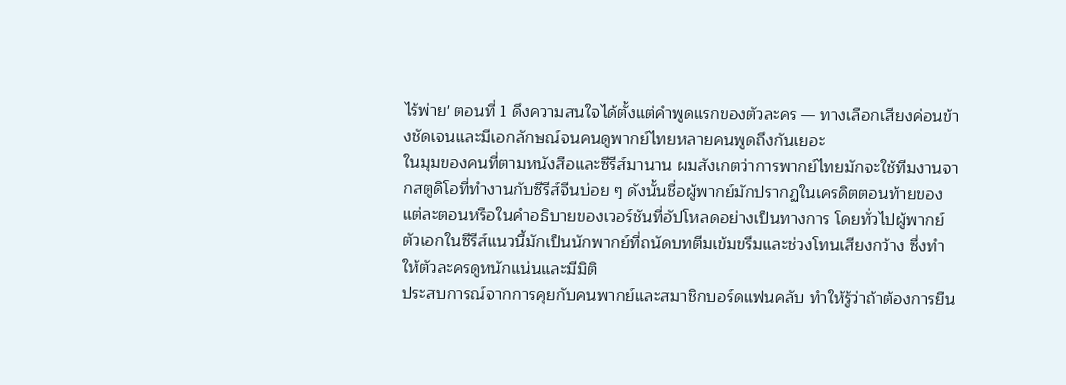ไร้พ่าย' ตอนที่ 1 ดึงความสนใจได้ตั้งแต่คำพูดแรกของตัวละคร — ทางเลือกเสียงค่อนข้างชัดเจนและมีเอกลักษณ์จนคนดูพากย์ไทยหลายคนพูดถึงกันเยอะ
ในมุมของคนที่ตามหนังสือและซีรีส์มานาน ผมสังเกตว่าการพากย์ไทยมักจะใช้ทีมงานจากสตูดิโอที่ทำงานกับซีรีส์จีนบ่อย ๆ ดังนั้นชื่อผู้พากย์มักปรากฏในเครดิตตอนท้ายของแต่ละตอนหรือในคำอธิบายของเวอร์ชันที่อัปโหลดอย่างเป็นทางการ โดยทั่วไปผู้พากย์ตัวเอกในซีรีส์แนวนี้มักเป็นนักพากย์ที่ถนัดบทตีมเข้มขรึมและช่วงโทนเสียงกว้าง ซึ่งทำให้ตัวละครดูหนักแน่นและมีมิติ
ประสบการณ์จากการคุยกับคนพากย์และสมาชิกบอร์ดแฟนคลับ ทำให้รู้ว่าถ้าต้องการยืน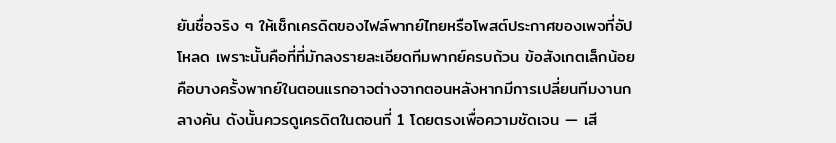ยันชื่อจริง ๆ ให้เช็กเครดิตของไฟล์พากย์ไทยหรือโพสต์ประกาศของเพจที่อัปโหลด เพราะนั้นคือที่ที่มักลงรายละเอียดทีมพากย์ครบถ้วน ข้อสังเกตเล็กน้อยคือบางครั้งพากย์ในตอนแรกอาจต่างจากตอนหลังหากมีการเปลี่ยนทีมงานกลางคัน ดังนั้นควรดูเครดิตในตอนที่ 1 โดยตรงเพื่อความชัดเจน — เสี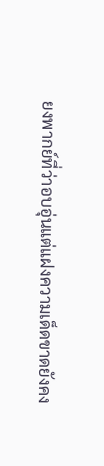ยงพากย์ที่ว่าอบอุ่นแต่แฝงความเด็ดขาดยังคง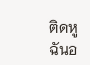ติดหูฉันอ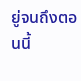ยู่จนถึงตอนนี้